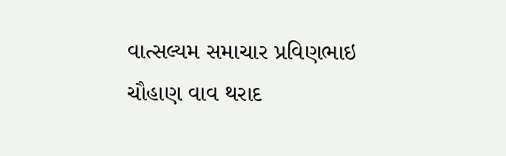વાત્સલ્યમ સમાચાર પ્રવિણભાઇ ચૌહાણ વાવ થરાદ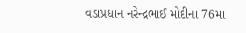વડાપ્રધાન નરેન્દ્રભાઈ મોદીના 76મા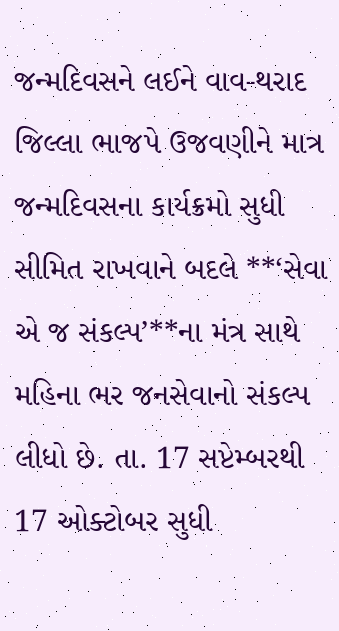જન્મદિવસને લઈને વાવ-થરાદ જિલ્લા ભાજપે ઉજવણીને માત્ર જન્મદિવસના કાર્યક્રમો સુધી સીમિત રાખવાને બદલે **‘સેવા એ જ સંકલ્પ’**ના મંત્ર સાથે મહિના ભર જનસેવાનો સંકલ્પ લીધો છે. તા. 17 સપ્ટેમ્બરથી 17 ઓક્ટોબર સુધી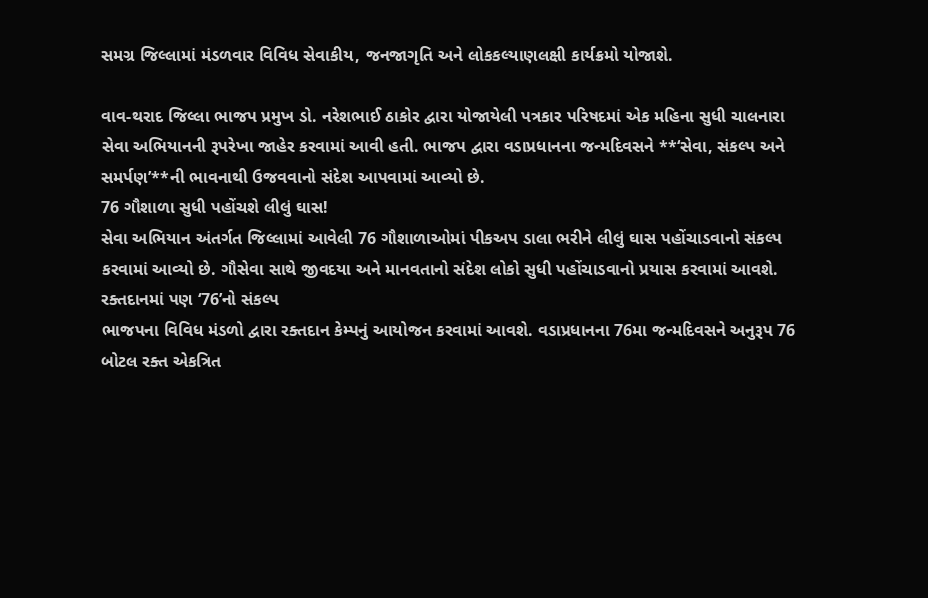સમગ્ર જિલ્લામાં મંડળવાર વિવિધ સેવાકીય, જનજાગૃતિ અને લોકકલ્યાણલક્ષી કાર્યક્રમો યોજાશે.

વાવ-થરાદ જિલ્લા ભાજપ પ્રમુખ ડો. નરેશભાઈ ઠાકોર દ્વારા યોજાયેલી પત્રકાર પરિષદમાં એક મહિના સુધી ચાલનારા સેવા અભિયાનની રૂપરેખા જાહેર કરવામાં આવી હતી. ભાજપ દ્વારા વડાપ્રધાનના જન્મદિવસને **‘સેવા, સંકલ્પ અને સમર્પણ’**ની ભાવનાથી ઉજવવાનો સંદેશ આપવામાં આવ્યો છે.
76 ગૌશાળા સુધી પહોંચશે લીલું ઘાસ!
સેવા અભિયાન અંતર્ગત જિલ્લામાં આવેલી 76 ગૌશાળાઓમાં પીકઅપ ડાલા ભરીને લીલું ઘાસ પહોંચાડવાનો સંકલ્પ કરવામાં આવ્યો છે. ગૌસેવા સાથે જીવદયા અને માનવતાનો સંદેશ લોકો સુધી પહોંચાડવાનો પ્રયાસ કરવામાં આવશે.
રક્તદાનમાં પણ ‘76’નો સંકલ્પ
ભાજપના વિવિધ મંડળો દ્વારા રક્તદાન કેમ્પનું આયોજન કરવામાં આવશે. વડાપ્રધાનના 76મા જન્મદિવસને અનુરૂપ 76 બોટલ રક્ત એકત્રિત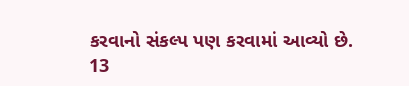કરવાનો સંકલ્પ પણ કરવામાં આવ્યો છે.
13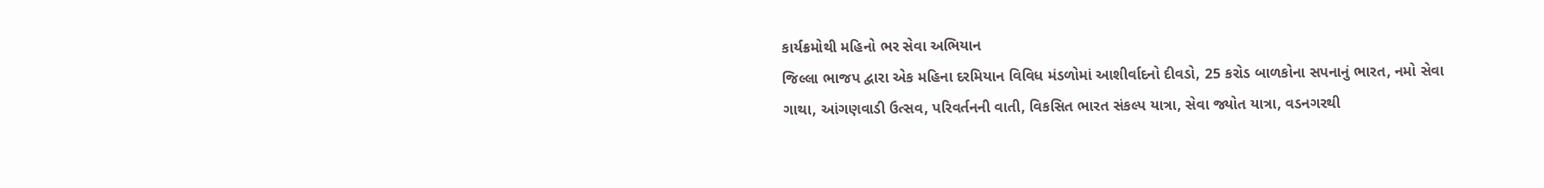કાર્યક્રમોથી મહિનો ભર સેવા અભિયાન
જિલ્લા ભાજપ દ્વારા એક મહિના દરમિયાન વિવિધ મંડળોમાં આશીર્વાદનો દીવડો, 25 કરોડ બાળકોના સપનાનું ભારત, નમો સેવા ગાથા, આંગણવાડી ઉત્સવ, પરિવર્તનની વાતી, વિકસિત ભારત સંકલ્પ યાત્રા, સેવા જ્યોત યાત્રા, વડનગરથી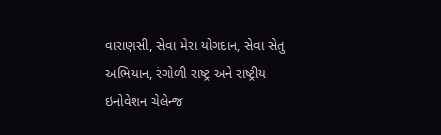વારાણસી, સેવા મેરા યોગદાન, સેવા સેતુ અભિયાન, રંગોળી રાષ્ટ્ર અને રાષ્ટ્રીય ઇનોવેશન ચેલેન્જ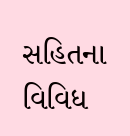સહિતના વિવિધ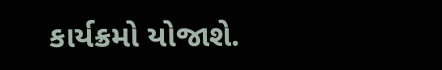કાર્યક્રમો યોજાશે.